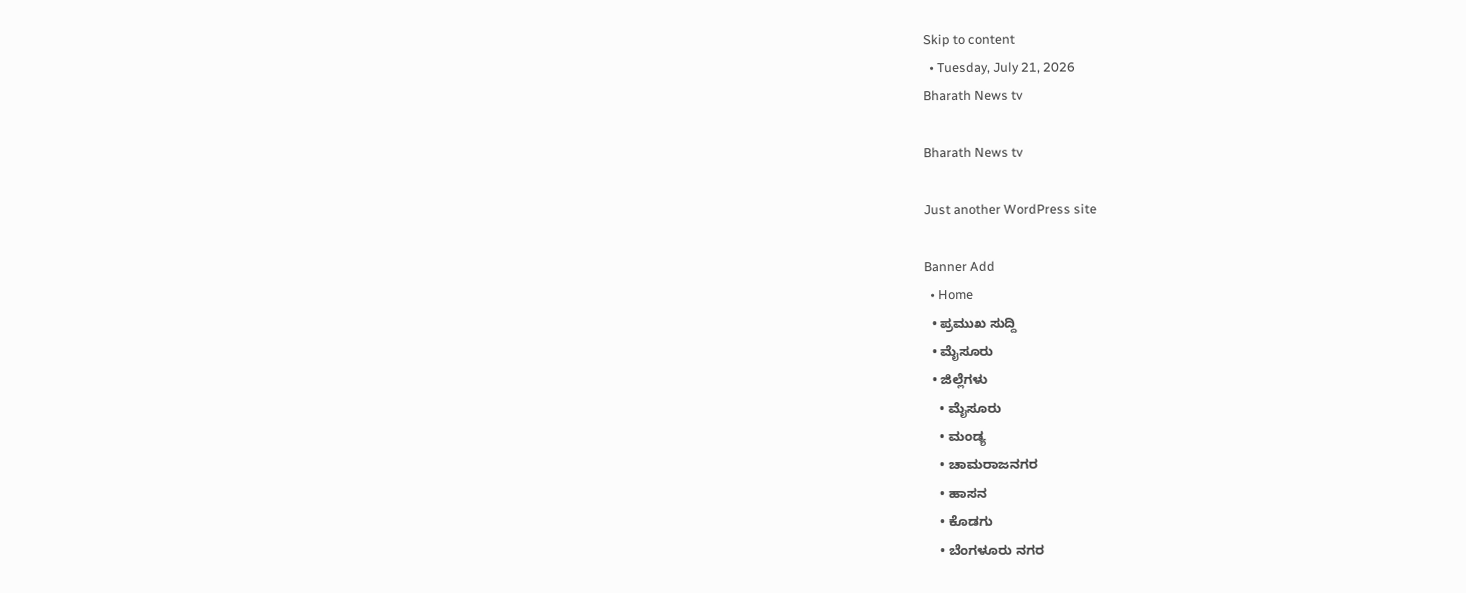Skip to content
  • Tuesday, July 21, 2026
Bharath News tv

Bharath News tv

Just another WordPress site

Banner Add
  • Home
  • ಪ್ರಮುಖ ಸುದ್ದಿ
  • ಮೈಸೂರು
  • ಜಿಲ್ಲೆಗಳು
    • ಮೈಸೂರು
    • ಮಂಡ್ಯ
    • ಚಾಮರಾಜನಗರ
    • ಹಾಸನ
    • ಕೊಡಗು
    • ಬೆಂಗಳೂರು ನಗರ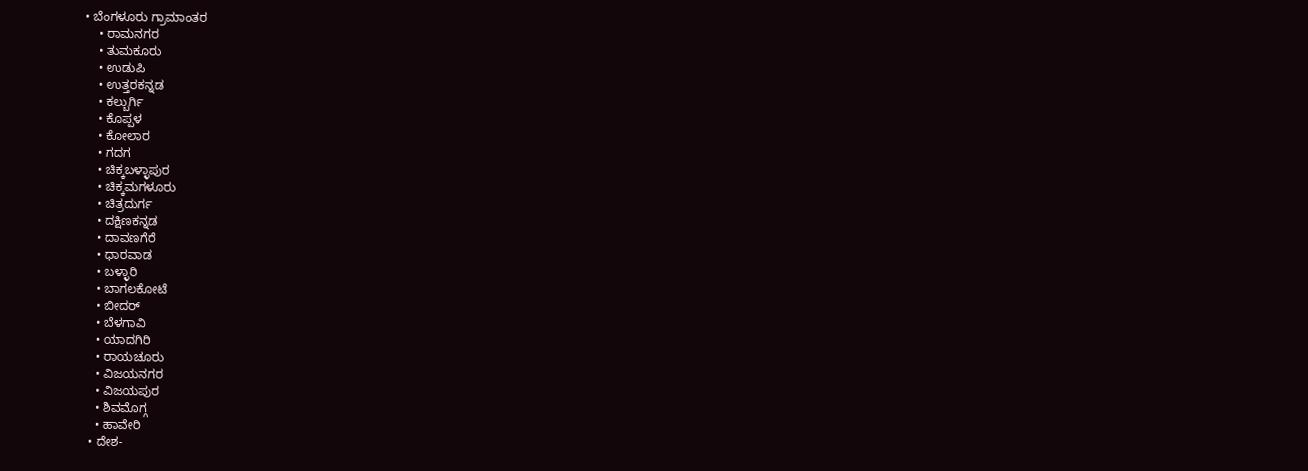• ಬೆಂಗಳೂರು ಗ್ರಾಮಾಂತರ
    • ರಾಮನಗರ
    • ತುಮಕೂರು
    • ಉಡುಪಿ
    • ಉತ್ತರಕನ್ನಡ
    • ಕಲ್ಬುರ್ಗಿ
    • ಕೊಪ್ಪಳ
    • ಕೋಲಾರ
    • ಗದಗ
    • ಚಿಕ್ಕಬಳ್ಳಾಪುರ
    • ಚಿಕ್ಕಮಗಳೂರು
    • ಚಿತ್ರದುರ್ಗ
    • ದಕ್ಷಿಣಕನ್ನಡ
    • ದಾವಣಗೆರೆ
    • ಧಾರವಾಡ
    • ಬಳ್ಳಾರಿ
    • ಬಾಗಲಕೋಟೆ
    • ಬೀದರ್
    • ಬೆಳಗಾವಿ
    • ಯಾದಗಿರಿ
    • ರಾಯಚೂರು
    • ವಿಜಯನಗರ
    • ವಿಜಯಪುರ
    • ಶಿವಮೊಗ್ಗ
    • ಹಾವೇರಿ
  • ದೇಶ-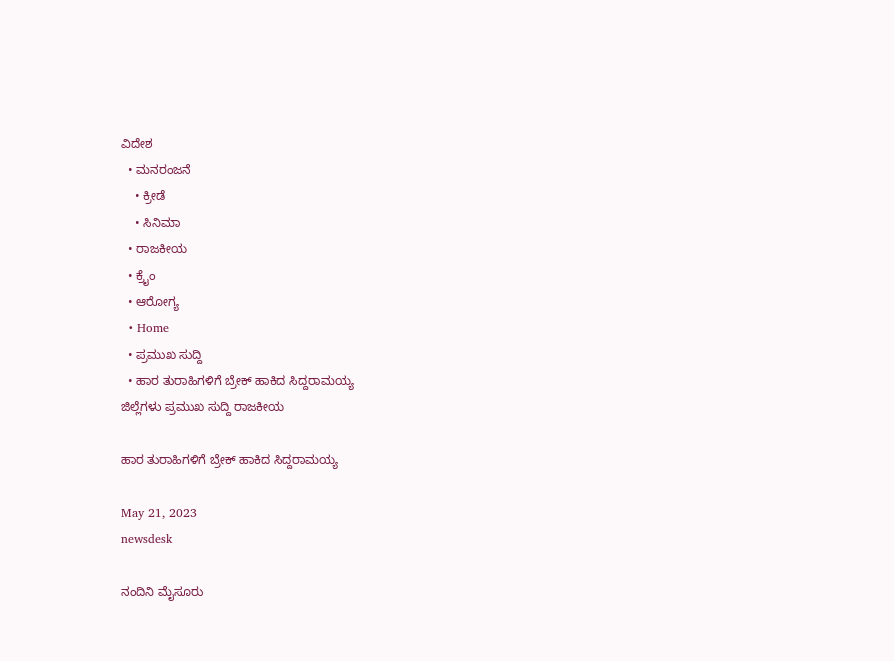ವಿದೇಶ
  • ಮನರಂಜನೆ
    • ಕ್ರೀಡೆ
    • ಸಿನಿಮಾ
  • ರಾಜಕೀಯ
  • ಕ್ರೈಂ
  • ಆರೋಗ್ಯ
  • Home
  • ಪ್ರಮುಖ ಸುದ್ದಿ
  • ಹಾರ ತುರಾಹಿಗಳಿಗೆ ಬ್ರೇಕ್ ಹಾಕಿದ ಸಿದ್ದರಾಮಯ್ಯ
ಜಿಲ್ಲೆಗಳು ಪ್ರಮುಖ ಸುದ್ದಿ ರಾಜಕೀಯ

ಹಾರ ತುರಾಹಿಗಳಿಗೆ ಬ್ರೇಕ್ ಹಾಕಿದ ಸಿದ್ದರಾಮಯ್ಯ

May 21, 2023
newsdesk

ನಂದಿನಿ ಮೈಸೂರು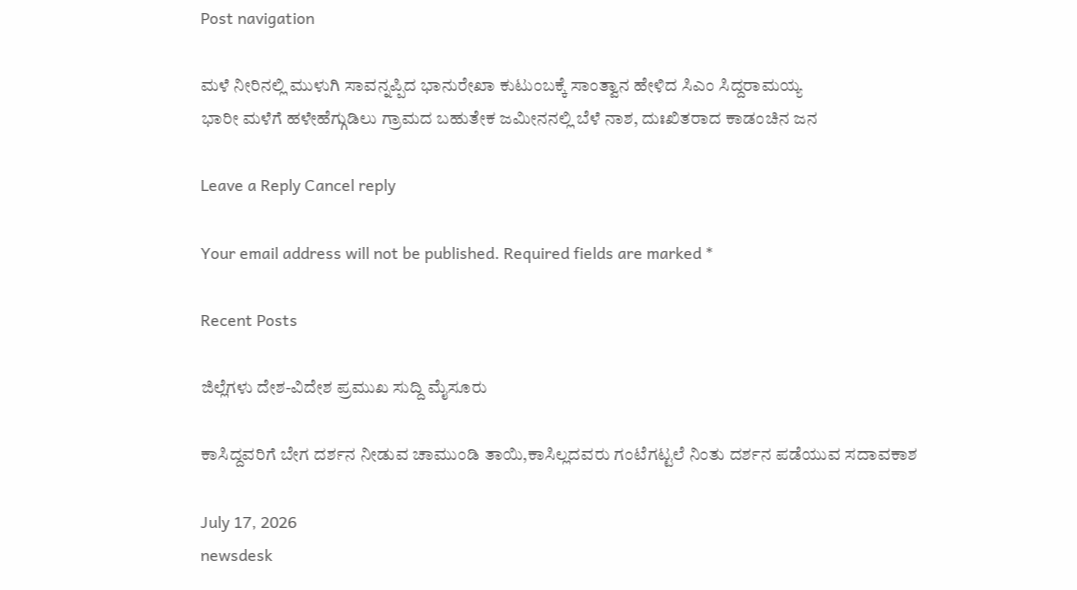Post navigation

ಮಳೆ ನೀರಿನಲ್ಲಿ ಮುಳುಗಿ ಸಾವನ್ನಪ್ಪಿದ ಭಾನುರೇಖಾ ಕುಟುಂಬಕ್ಕೆ ಸಾಂತ್ವಾನ ಹೇಳಿದ ಸಿಎಂ ಸಿದ್ದರಾಮಯ್ಯ
ಭಾರೀ ಮಳೆಗೆ ಹಳೇಹೆಗ್ಗುಡಿಲು ಗ್ರಾಮದ ಬಹುತೇಕ ಜಮೀನನಲ್ಲಿ ಬೆಳೆ ನಾಶ, ದುಃಖಿತರಾದ ಕಾಡಂಚಿನ ಜನ

Leave a Reply Cancel reply

Your email address will not be published. Required fields are marked *

Recent Posts

ಜಿಲ್ಲೆಗಳು ದೇಶ-ವಿದೇಶ ಪ್ರಮುಖ ಸುದ್ದಿ ಮೈಸೂರು

ಕಾಸಿದ್ದವರಿಗೆ ಬೇಗ ದರ್ಶನ ನೀಡುವ ಚಾಮುಂಡಿ ತಾಯಿ,ಕಾಸಿಲ್ಲದವರು ಗಂಟೆಗಟ್ಟಲೆ ನಿಂತು ದರ್ಶನ ಪಡೆಯುವ ಸದಾವಕಾಶ

July 17, 2026
newsdesk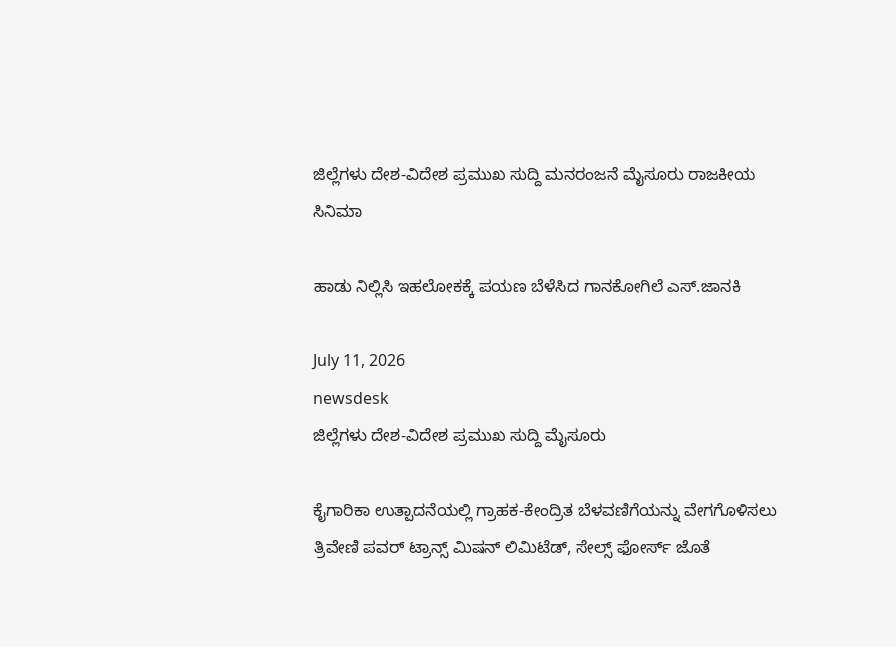ಜಿಲ್ಲೆಗಳು ದೇಶ-ವಿದೇಶ ಪ್ರಮುಖ ಸುದ್ದಿ ಮನರಂಜನೆ ಮೈಸೂರು ರಾಜಕೀಯ ಸಿನಿಮಾ

ಹಾಡು ನಿಲ್ಲಿಸಿ ಇಹಲೋಕಕ್ಕೆ ಪಯಣ ಬೆಳೆಸಿದ ಗಾನಕೋಗಿಲೆ ಎಸ್.ಜಾನಕಿ

July 11, 2026
newsdesk
ಜಿಲ್ಲೆಗಳು ದೇಶ-ವಿದೇಶ ಪ್ರಮುಖ ಸುದ್ದಿ ಮೈಸೂರು

ಕೈಗಾರಿಕಾ ಉತ್ಪಾದನೆಯಲ್ಲಿ ಗ್ರಾಹಕ-ಕೇಂದ್ರಿತ ಬೆಳವಣಿಗೆಯನ್ನು ವೇಗಗೊಳಿಸಲು ತ್ರಿವೇಣಿ ಪವರ್‌ ಟ್ರಾನ್ಸ್‌ ಮಿಷನ್‌ ಲಿಮಿಟೆಡ್‌, ಸೇಲ್ಸ್‌ ಫೋರ್ಸ್‌ ಜೊತೆ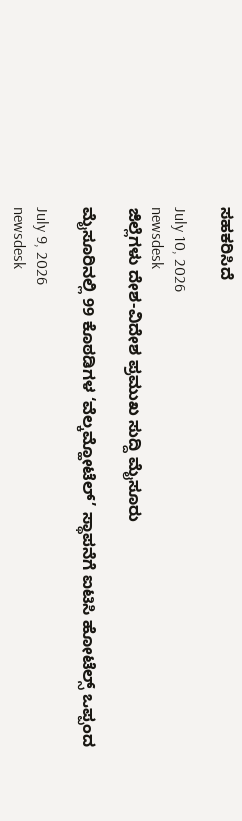ಸಹಕರಿಸಿದೆ

July 10, 2026
newsdesk
ಜಿಲ್ಲೆಗಳು ದೇಶ-ವಿದೇಶ ಪ್ರಮುಖ ಸುದ್ದಿ ಮೈಸೂರು

ಮೈಸೂರಿನಲ್ಲಿ 99 ಕೊಠಡಿಗಳ ‘ವೆಲ್ಕಮ್ಹೋಟೆಲ್’ ಸ್ಥಾಪನೆಗೆ ಐಟಿಸಿ ಹೋಟೆಲ್ಸ್ ಒಪ್ಪಂದ

July 9, 2026
newsdesk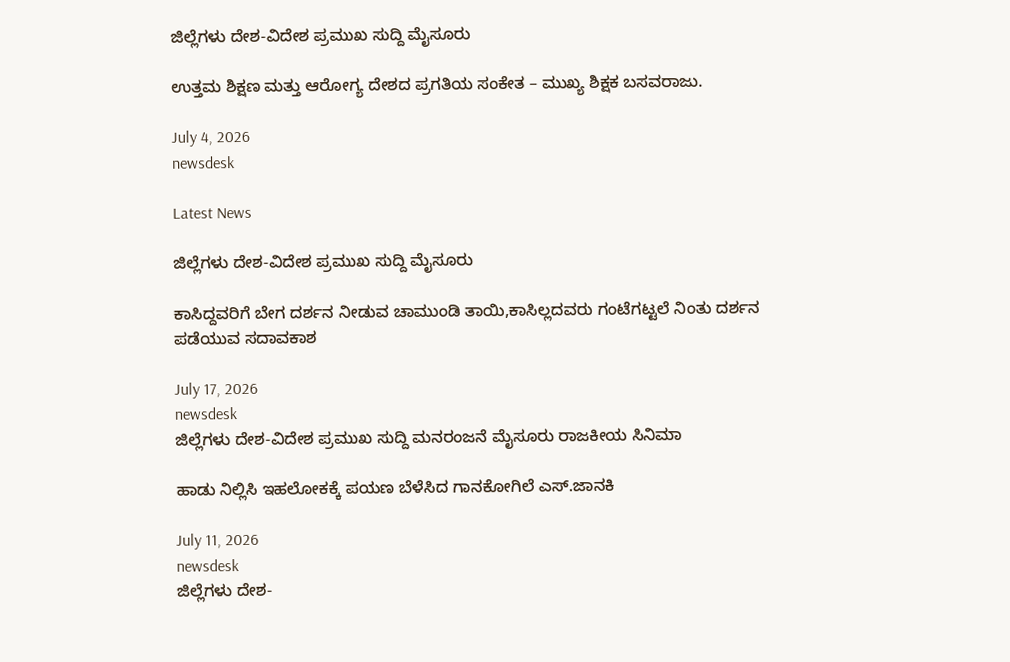ಜಿಲ್ಲೆಗಳು ದೇಶ-ವಿದೇಶ ಪ್ರಮುಖ ಸುದ್ದಿ ಮೈಸೂರು

ಉತ್ತಮ ಶಿಕ್ಷಣ ಮತ್ತು ಆರೋಗ್ಯ ದೇಶದ ಪ್ರಗತಿಯ ಸಂಕೇತ – ಮುಖ್ಯ ಶಿಕ್ಷಕ ಬಸವರಾಜು.

July 4, 2026
newsdesk

Latest News

ಜಿಲ್ಲೆಗಳು ದೇಶ-ವಿದೇಶ ಪ್ರಮುಖ ಸುದ್ದಿ ಮೈಸೂರು

ಕಾಸಿದ್ದವರಿಗೆ ಬೇಗ ದರ್ಶನ ನೀಡುವ ಚಾಮುಂಡಿ ತಾಯಿ,ಕಾಸಿಲ್ಲದವರು ಗಂಟೆಗಟ್ಟಲೆ ನಿಂತು ದರ್ಶನ ಪಡೆಯುವ ಸದಾವಕಾಶ

July 17, 2026
newsdesk
ಜಿಲ್ಲೆಗಳು ದೇಶ-ವಿದೇಶ ಪ್ರಮುಖ ಸುದ್ದಿ ಮನರಂಜನೆ ಮೈಸೂರು ರಾಜಕೀಯ ಸಿನಿಮಾ

ಹಾಡು ನಿಲ್ಲಿಸಿ ಇಹಲೋಕಕ್ಕೆ ಪಯಣ ಬೆಳೆಸಿದ ಗಾನಕೋಗಿಲೆ ಎಸ್.ಜಾನಕಿ

July 11, 2026
newsdesk
ಜಿಲ್ಲೆಗಳು ದೇಶ-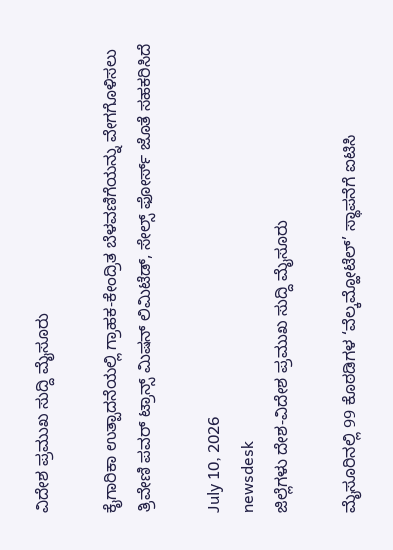ವಿದೇಶ ಪ್ರಮುಖ ಸುದ್ದಿ ಮೈಸೂರು

ಕೈಗಾರಿಕಾ ಉತ್ಪಾದನೆಯಲ್ಲಿ ಗ್ರಾಹಕ-ಕೇಂದ್ರಿತ ಬೆಳವಣಿಗೆಯನ್ನು ವೇಗಗೊಳಿಸಲು ತ್ರಿವೇಣಿ ಪವರ್‌ ಟ್ರಾನ್ಸ್‌ ಮಿಷನ್‌ ಲಿಮಿಟೆಡ್‌, ಸೇಲ್ಸ್‌ ಫೋರ್ಸ್‌ ಜೊತೆ ಸಹಕರಿಸಿದೆ

July 10, 2026
newsdesk
ಜಿಲ್ಲೆಗಳು ದೇಶ-ವಿದೇಶ ಪ್ರಮುಖ ಸುದ್ದಿ ಮೈಸೂರು

ಮೈಸೂರಿನಲ್ಲಿ 99 ಕೊಠಡಿಗಳ ‘ವೆಲ್ಕಮ್ಹೋಟೆಲ್’ ಸ್ಥಾಪನೆಗೆ ಐಟಿಸಿ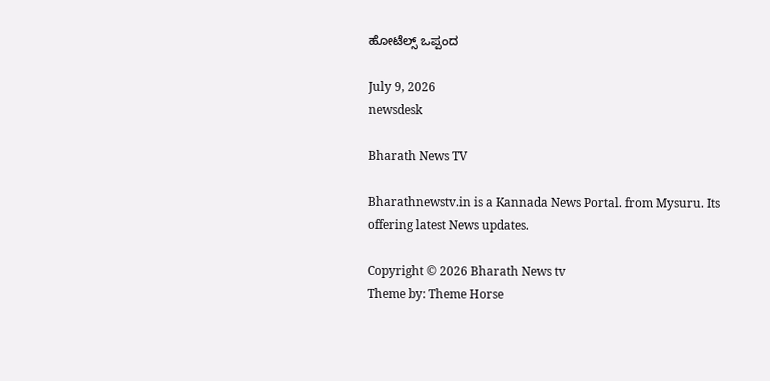ಹೋಟೆಲ್ಸ್ ಒಪ್ಪಂದ

July 9, 2026
newsdesk

Bharath News TV

Bharathnewstv.in is a Kannada News Portal. from Mysuru. Its offering latest News updates.

Copyright © 2026 Bharath News tv
Theme by: Theme Horse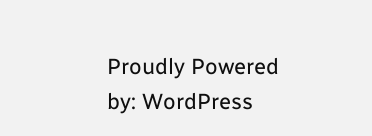Proudly Powered by: WordPress